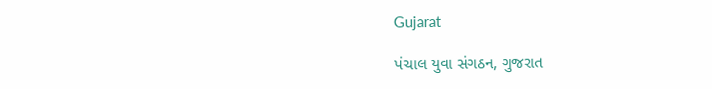Gujarat

પંચાલ યુવા સંગઠન, ગુજરાત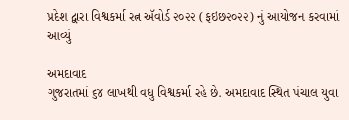પ્રદેશ દ્વારા વિશ્વકર્મા રત્ન ઍવોર્ડ ૨૦૨૨ (ફઇછ૨૦૨૨) નું આયોજન કરવામાં આવ્યું

અમદાવાદ
ગુજરાતમાં ૬૪ લાખથી વધુ વિશ્વકર્મા રહે છે. અમદાવાદ સ્થિત પંચાલ યુવા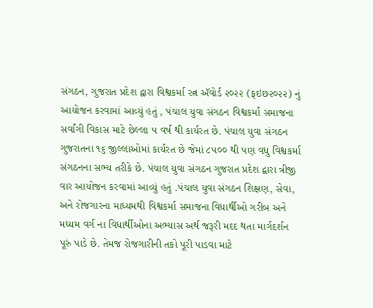સંગઠન, ગુજરાત પ્રદેશ દ્વારા વિશ્વકર્મા રત્ન ઍવોર્ડ ૨૦૨૨ (ફઇછ૨૦૨૨) નું આયોજન કરવામાં આવ્યું હતું , પંચાલ યુવા સંગઠન વિશ્વકર્મા સમાજના સર્વાંગી વિકાસ માટે છેલ્લા ૫ વર્ષ થી કાર્યરત છે. પંચાલ યુવા સંગઠન ગુજરાતના ૧૬ જીલ્લાઓમાં કાર્યરત છે જેમાં ૮૫૦૦ થી પણ વધુ વિશ્વકર્મા સંગઠનના સભ્ય તરીકે છે. પંચાલ યુવા સંગઠન ગુજરાત પ્રદેશ દ્વારા ત્રીજી વાર આયોજન કરવામાં આવ્યું હતું .પંચાલ યુવા સંગઠન શિક્ષણ, સેવા, અને રોજગારના માધ્યમથી વિશ્વકર્મા સમાજના વિધાર્થીઓ ગરીબ અને મધ્યમ વર્ગ ના વિધાર્થીઓના અભ્યાસ અર્થ જરૂરી મદદ થતા માર્ગદર્શન પૂરું પાડે છે. તેમજ રોજગારીની તકો પૂરી પાડવા માટે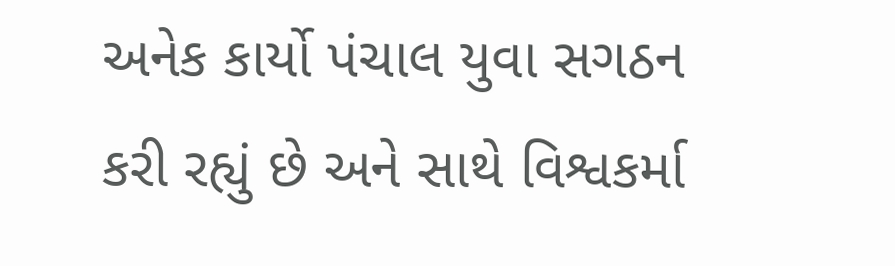અનેક કાર્યો પંચાલ યુવા સગઠન કરી રહ્યું છે અને સાથે વિશ્વકર્મા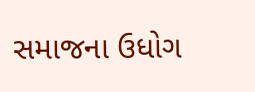સમાજના ઉધોગ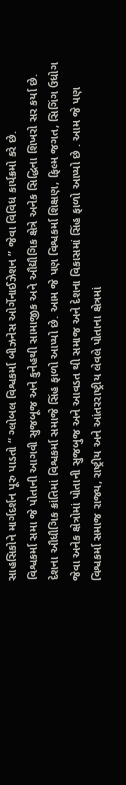સાહસિકોને માર્ગદર્શન પૂરુ પાડતો “ ગ્લોબલ વિશ્વકર્મા બીઝનેસ ઓર્ગેનાઈઝેશન ” જેવા વિવિધ કાર્યક્રમો કરે છે.
વિશ્વકર્મા સમા જે પોતાની આગવી સુજબૂજ અને કુનેહથી સામાજીક અને ઔદ્યૌગિક ક્ષેત્રે અનેક સિદ્ધિના શિખરો સર કર્યા છે. દેશના ઔધૌગિક ક્રાંતિમાં વિશ્વકર્મા સમાજે સિંહ ફાળો આપ્યો છે. આમ જે પણ વિશ્વકર્મા શિક્ષણ, ફિલ્મ જગત, સિગિંગ ઉધોગ જેવા અનેક ક્ષેત્રોમાં પોતાની સુજબુજ અને આવડત થી સમાજ અને દેશના વિકાસમાં સિંહ ફાળો આપ્યો છે . આમ જે પણ વિશ્વકર્મા સમાજ રાજ્ય, રાષ્ટ્રીય અને આંતરરાષ્ટ્રીય લેવલે પોતાના ક્ષેત્રમાં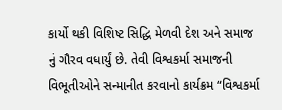કાર્યો થકી વિશિષ્ટ સિદ્ધિ મેળવી દેશ અને સમાજ નું ગૌરવ વધાર્યું છે. તેવી વિશ્વકર્મા સમાજની વિભૂતીઓને સન્માનીત કરવાનો કાર્યક્રમ “વિશ્વકર્મા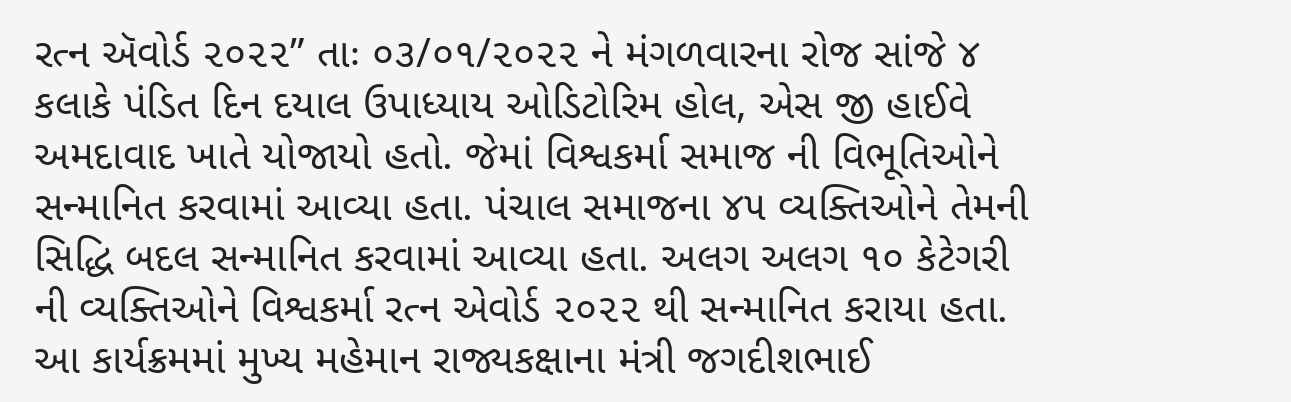રત્ન ઍવોર્ડ ૨૦૨૨” તાઃ ૦૩/૦૧/૨૦૨૨ ને મંગળવારના રોજ સાંજે ૪ કલાકે પંડિત દિન દયાલ ઉપાધ્યાય ઓડિટોરિમ હોલ, એસ જી હાઈવે અમદાવાદ ખાતે યોજાયો હતો. જેમાં વિશ્વકર્મા સમાજ ની વિભૂતિઓને સન્માનિત કરવામાં આવ્યા હતા. પંચાલ સમાજના ૪૫ વ્યક્તિઓને તેમની સિદ્ધિ બદલ સન્માનિત કરવામાં આવ્યા હતા. અલગ અલગ ૧૦ કેટેગરી ની વ્યક્તિઓને વિશ્વકર્મા રત્ન એવોર્ડ ૨૦૨૨ થી સન્માનિત કરાયા હતા. આ કાર્યક્રમમાં મુખ્ય મહેમાન રાજ્યકક્ષાના મંત્રી જગદીશભાઈ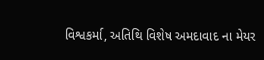વિશ્વકર્મા, અતિથિ વિશેષ અમદાવાદ ના મેયર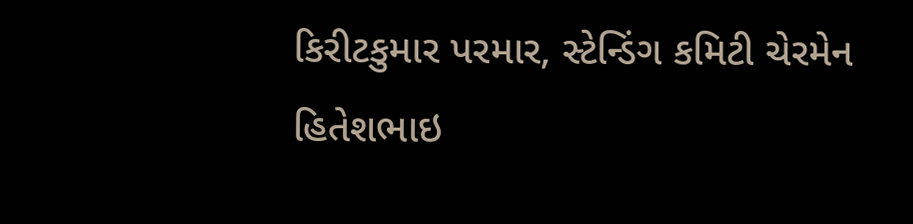કિરીટકુમાર પરમાર, સ્ટેન્ડિંગ કમિટી ચેરમેન હિતેશભાઇ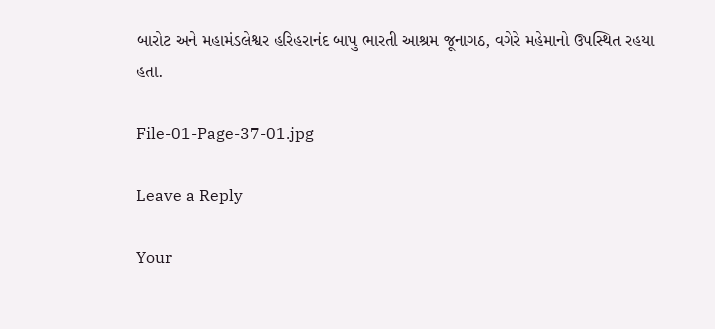બારોટ અને મહામંડલેશ્વર હરિહરાનંદ બાપુ ભારતી આશ્રમ જૂનાગઠ, વગેરે મહેમાનો ઉપસ્થિત રહયા હતા.

File-01-Page-37-01.jpg

Leave a Reply

Your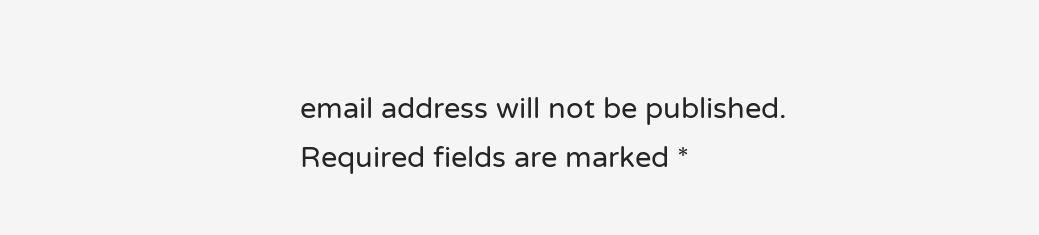email address will not be published. Required fields are marked *